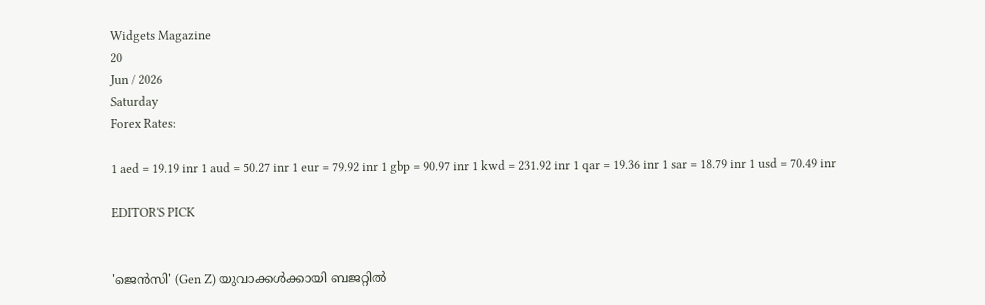Widgets Magazine
20
Jun / 2026
Saturday
Forex Rates:

1 aed = 19.19 inr 1 aud = 50.27 inr 1 eur = 79.92 inr 1 gbp = 90.97 inr 1 kwd = 231.92 inr 1 qar = 19.36 inr 1 sar = 18.79 inr 1 usd = 70.49 inr

EDITOR'S PICK


'ജെൻസി' (Gen Z) യുവാക്കൾക്കായി ബജറ്റിൽ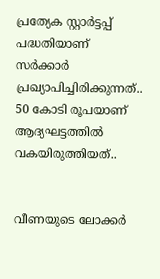പ്രത്യേക സ്റ്റാർട്ടപ്പ് പദ്ധതിയാണ് സർക്കാർ പ്രഖ്യാപിച്ചിരിക്കുന്നത്.. 50 കോടി രൂപയാണ് ആദ്യഘട്ടത്തിൽ വകയിരുത്തിയത്..


വീണയുടെ ലോക്കര്‍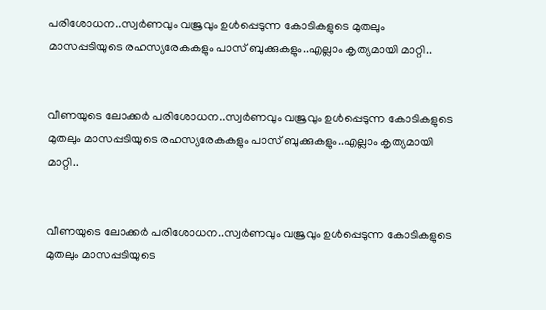പരിശോധന..സ്വര്‍ണവും വജ്രവും ഉള്‍പ്പെടുന്ന കോടികളുടെ മുതലും മാസപ്പടിയുടെ രഹസ്യരേകകളും പാസ് ബുക്കുകളും..എല്ലാം കൃത്യമായി മാറ്റി..


വീണയുടെ ലോക്കര്‍ പരിശോധന..സ്വര്‍ണവും വജ്രവും ഉള്‍പ്പെടുന്ന കോടികളുടെ മുതലും മാസപ്പടിയുടെ രഹസ്യരേകകളും പാസ് ബുക്കുകളും..എല്ലാം കൃത്യമായി മാറ്റി..


വീണയുടെ ലോക്കര്‍ പരിശോധന..സ്വര്‍ണവും വജ്രവും ഉള്‍പ്പെടുന്ന കോടികളുടെ മുതലും മാസപ്പടിയുടെ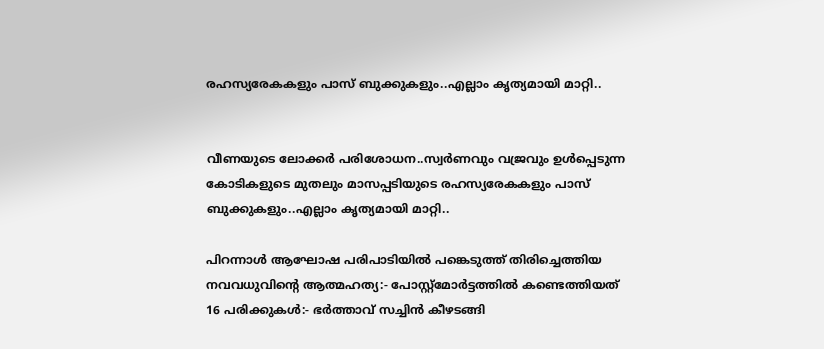രഹസ്യരേകകളും പാസ് ബുക്കുകളും..എല്ലാം കൃത്യമായി മാറ്റി..


വീണയുടെ ലോക്കര്‍ പരിശോധന..സ്വര്‍ണവും വജ്രവും ഉള്‍പ്പെടുന്ന കോടികളുടെ മുതലും മാസപ്പടിയുടെ രഹസ്യരേകകളും പാസ് ബുക്കുകളും..എല്ലാം കൃത്യമായി മാറ്റി..

പിറന്നാൾ ആഘോഷ പരിപാടിയിൽ പങ്കെടുത്ത് തിരിച്ചെത്തിയ നവവധുവിന്റെ ആത്മഹത്യ:- പോസ്റ്റ്മോർട്ടത്തിൽ കണ്ടെത്തിയത് 16 പരിക്കുകൾ:- ഭർത്താവ് സച്ചിൻ കീഴടങ്ങി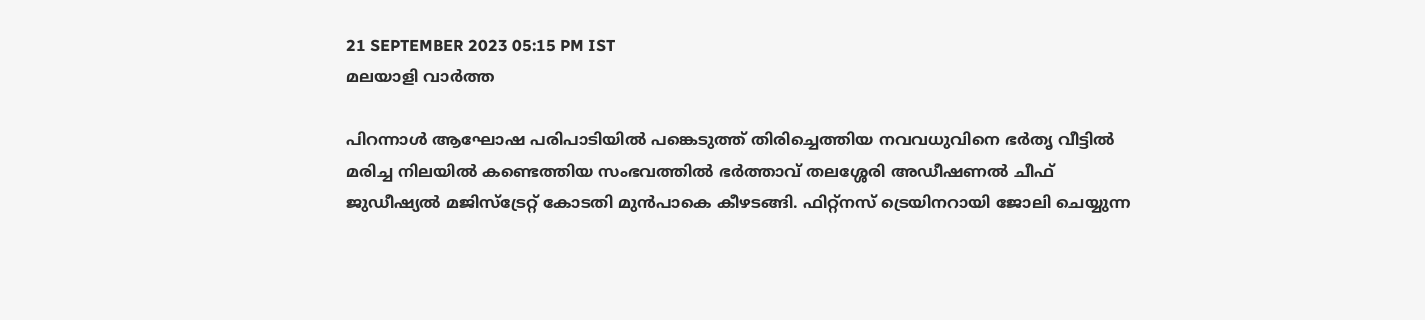21 SEPTEMBER 2023 05:15 PM IST
മലയാളി വാര്‍ത്ത

പിറന്നാൾ ആഘോഷ പരിപാടിയിൽ പങ്കെടുത്ത് തിരിച്ചെത്തിയ നവവധുവിനെ ഭർതൃ വീട്ടിൽ മരിച്ച നിലയിൽ കണ്ടെത്തിയ സംഭവത്തിൽ ഭർത്താവ് തലശ്ശേരി അഡീഷണൽ ചീഫ് ജുഡീഷ്യൽ മജിസ്ട്രേറ്റ് കോടതി മുൻപാകെ കീഴടങ്ങി. ഫിറ്റ്‌നസ് ട്രെയിനറായി ജോലി ചെയ്യുന്ന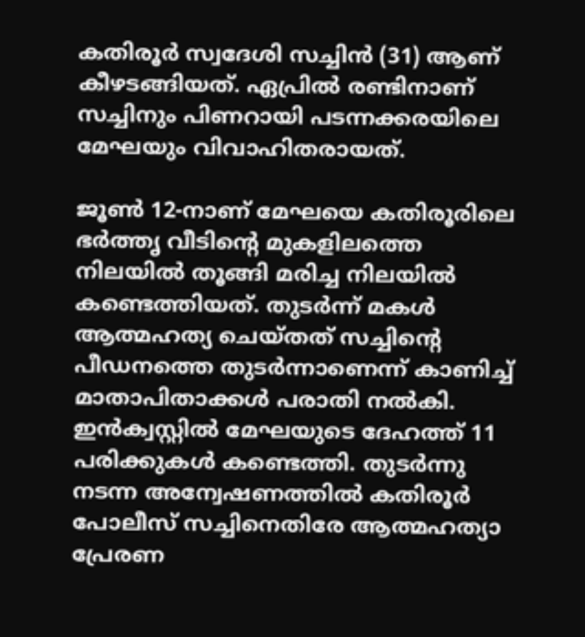കതിരൂർ സ്വദേശി സച്ചിൻ (31) ആണ് കീഴടങ്ങിയത്. ഏപ്രിൽ രണ്ടിനാണ് സച്ചിനും പിണറായി പടന്നക്കരയിലെ മേഘയും വിവാഹിതരായത്.

ജൂൺ 12-നാണ് മേഘയെ കതിരൂരിലെ ഭർത്തൃ വീടിന്റെ മുകളിലത്തെ നിലയിൽ തൂങ്ങി മരിച്ച നിലയിൽ കണ്ടെത്തിയത്. തുടർന്ന് മകൾ ആത്മഹത്യ ചെയ്തത് സച്ചിന്റെ പീഡനത്തെ തുടർന്നാണെന്ന് കാണിച്ച് മാതാപിതാക്കൾ പരാതി നൽകി. ഇൻക്വസ്റ്റിൽ മേഘയുടെ ദേഹത്ത് 11 പരിക്കുകൾ കണ്ടെത്തി. തുടർന്നു നടന്ന അന്വേഷണത്തിൽ കതിരൂർ പോലീസ് സച്ചിനെതിരേ ആത്മഹത്യാ പ്രേരണ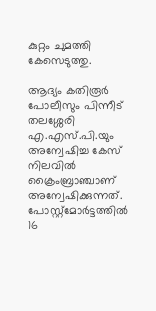കുറ്റം ചുമത്തി കേസെടുത്തു.

ആദ്യം കതിരൂർ പോലീസും പിന്നീട് തലശ്ശേരി എ.എസ്.പി.യും അന്വേഷിച്ച കേസ് നിലവിൽ ക്രൈംബ്രാഞ്ചാണ് അന്വേഷിക്കുന്നത്. പോസ്റ്റ്മോർട്ടത്തിൽ 16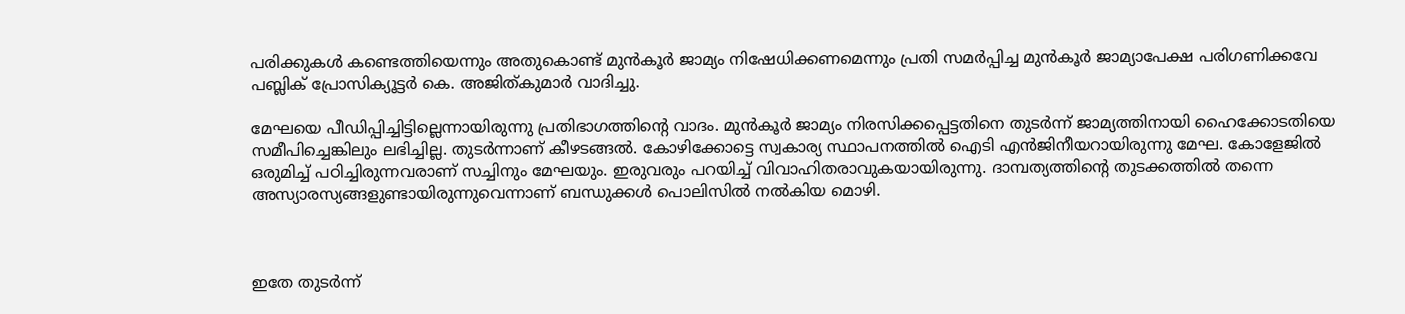പരിക്കുകൾ കണ്ടെത്തിയെന്നും അതുകൊണ്ട് മുൻകൂർ ജാമ്യം നിഷേധിക്കണമെന്നും പ്രതി സമർപ്പിച്ച മുൻകൂർ ജാമ്യാപേക്ഷ പരിഗണിക്കവേ പബ്ലിക് പ്രോസിക്യൂട്ടർ കെ. അജിത്കുമാർ വാദിച്ചു.

മേഘയെ പീഡിപ്പിച്ചിട്ടില്ലെന്നായിരുന്നു പ്രതിഭാഗത്തിന്റെ വാദം. മുൻകൂർ ജാമ്യം നിരസിക്കപ്പെട്ടതിനെ തുടർന്ന് ജാമ്യത്തിനായി ഹൈക്കോടതിയെ സമീപിച്ചെങ്കിലും ലഭിച്ചില്ല. തുടർന്നാണ് കീഴടങ്ങൽ. കോഴിക്കോട്ടെ സ്വകാര്യ സ്ഥാപനത്തില്‍ ഐടി എന്‍ജിനീയറായിരുന്നു മേഘ. കോളേജില്‍ ഒരുമിച്ച് പഠിച്ചിരുന്നവരാണ് സച്ചിനും മേഘയും. ഇരുവരും പറയിച്ച് വിവാഹിതരാവുകയായിരുന്നു. ദാമ്പത്യത്തിന്റെ തുടക്കത്തില്‍ തന്നെ അസ്യാരസ്യങ്ങളുണ്ടായിരുന്നുവെന്നാണ് ബന്ധുക്കൾ പൊലിസില്‍ നല്‍കിയ മൊഴി.



ഇതേ തുടര്‍ന്ന്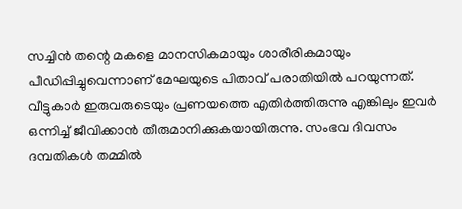സച്ചിന്‍ തന്റെ മകളെ മാനസികമായും ശാരീരികമായും പീഡിപ്പിച്ചുവെന്നാണ് മേഘയുടെ പിതാവ് പരാതിയില്‍ പറയുന്നത്. വീട്ടുകാര്‍ ഇരുവരുടെയും പ്രണയത്തെ എതിര്‍ത്തിരുന്നു എങ്കിലും ഇവര്‍ ഒന്നിച്ച് ജീവിക്കാന്‍ തീരുമാനിക്കുകയായിരുന്നു. സംഭവ ദിവസം ദമ്പതികള്‍ തമ്മില്‍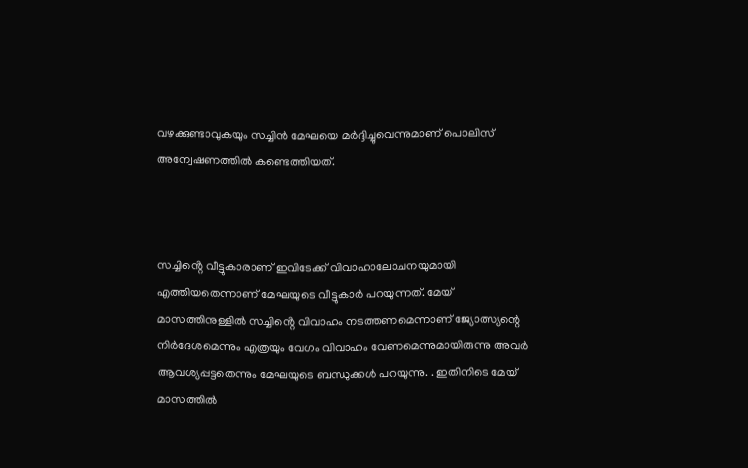വഴക്കുണ്ടാവുകയും സച്ചിന്‍ മേഘയെ മര്‍ദ്ദിച്ചുവെന്നുമാണ് പൊലിസ് അന്വേഷണത്തില്‍ കണ്ടെത്തിയത്.



സച്ചിൻ്റെ വീട്ടുകാരാണ് ഇവിടേക്ക് വിവാഹാലോചനയുമായി എത്തിയതെന്നാണ് മേഘയുടെ വീട്ടുകാർ പറയുന്നത്. മേയ് മാസത്തിനുള്ളില്‍ സച്ചിൻ്റെ വിവാഹം നടത്തണമെന്നാണ് ജ്യോത്സ്യന്റെ നിര്‍ദേശമെന്നും എത്രയും വേഗം വിവാഹം വേണമെന്നുമായിരുന്നു അവർ ആവശ്യപ്പട്ടതെന്നും മേഘയുടെ ബന്ധുക്കൾ പറയുന്നു. . ഇതിനിടെ മേയ് മാസത്തില്‍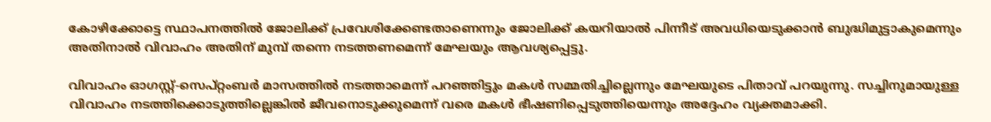കോഴിക്കോട്ടെ സ്ഥാപനത്തില്‍ ജോലിക്ക് പ്രവേശിക്കേണ്ടതാണെന്നും ജോലിക്ക് കയറിയാല്‍ പിന്നീട് അവധിയെടുക്കാന്‍ ബുദ്ധിമുട്ടാകുമെന്നും അതിനാല്‍ വിവാഹം അതിന് മുമ്പ് തന്നെ നടത്തണമെന്ന് മേഘയും ആവശ്യപ്പെട്ടു.

വിവാഹം ഓഗസ്റ്റ്-സെപ്റ്റംബര്‍ മാസത്തില്‍ നടത്താമെന്ന് പറഞ്ഞിട്ടും മകൾ സമ്മതിച്ചില്ലെന്നും മേഘയുടെ പിതാവ് പറയുന്നു. സച്ചിനുമായുള്ള വിവാഹം നടത്തിക്കൊടുത്തില്ലെങ്കില്‍ ജീവനൊടുക്കുമെന്ന് വരെ മകള്‍ ഭീഷണിപ്പെടുത്തിയെന്നും അദ്ദേഹം വ്യക്തമാക്കി.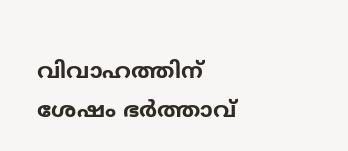വിവാഹത്തിന് ശേഷം ഭര്‍ത്താവ്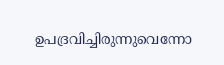ഉപദ്രവിച്ചിരുന്നുവെന്നോ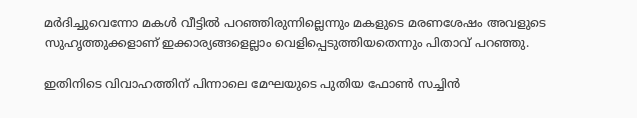മര്‍ദിച്ചുവെന്നോ മകള്‍ വീട്ടില്‍ പറഞ്ഞിരുന്നില്ലെന്നും മകളുടെ മരണശേഷം അവളുടെ സുഹൃത്തുക്കളാണ് ഇക്കാര്യങ്ങളെല്ലാം വെളിപ്പെടുത്തിയതെന്നും പിതാവ് പറഞ്ഞു.

ഇതിനിടെ വിവാഹത്തിന് പിന്നാലെ മേഘയുടെ പുതിയ ഫോണ്‍ സച്ചിന്‍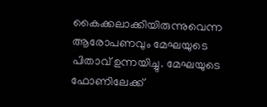കൈക്കലാക്കിയിരുന്നുവെന്ന ആരോപണവും മേഘയുടെ പിതാവ് ഉന്നയിച്ചു. മേഘയുടെ ഫോണിലേക്ക്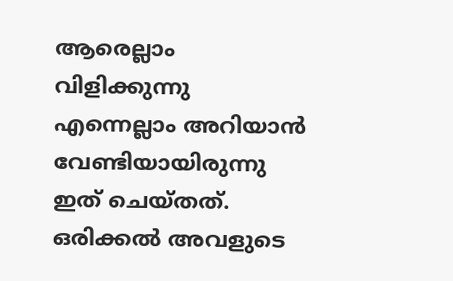ആരെല്ലാം വിളിക്കുന്നു എന്നെല്ലാം അറിയാന്‍ വേണ്ടിയായിരുന്നു ഇത് ചെയ്തത്. ഒരിക്കല്‍ അവളുടെ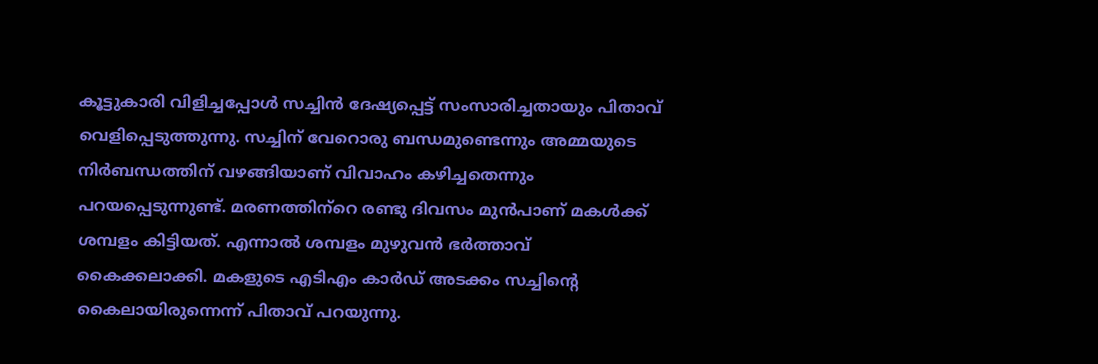കൂട്ടുകാരി വിളിച്ചപ്പോള്‍ സച്ചിന്‍ ദേഷ്യപ്പെട്ട് സംസാരിച്ചതായും പിതാവ് വെളിപ്പെടുത്തുന്നു. സച്ചിന് വേറൊരു ബന്ധമുണ്ടെന്നും അമ്മയുടെ നിര്‍ബന്ധത്തിന് വഴങ്ങിയാണ് വിവാഹം കഴിച്ചതെന്നും പറയപ്പെടുന്നുണ്ട്. മരണത്തിന്‌റെ രണ്ടു ദിവസം മുന്‍പാണ് മകള്‍ക്ക് ശമ്പളം കിട്ടിയത്. എന്നാല്‍ ശമ്പളം മുഴുവന്‍ ഭര്‍ത്താവ് കൈക്കലാക്കി. മകളുടെ എടിഎം കാര്‍ഡ് അടക്കം സച്ചിന്റെ കൈലായിരുന്നെന്ന് പിതാവ് പറയുന്നു.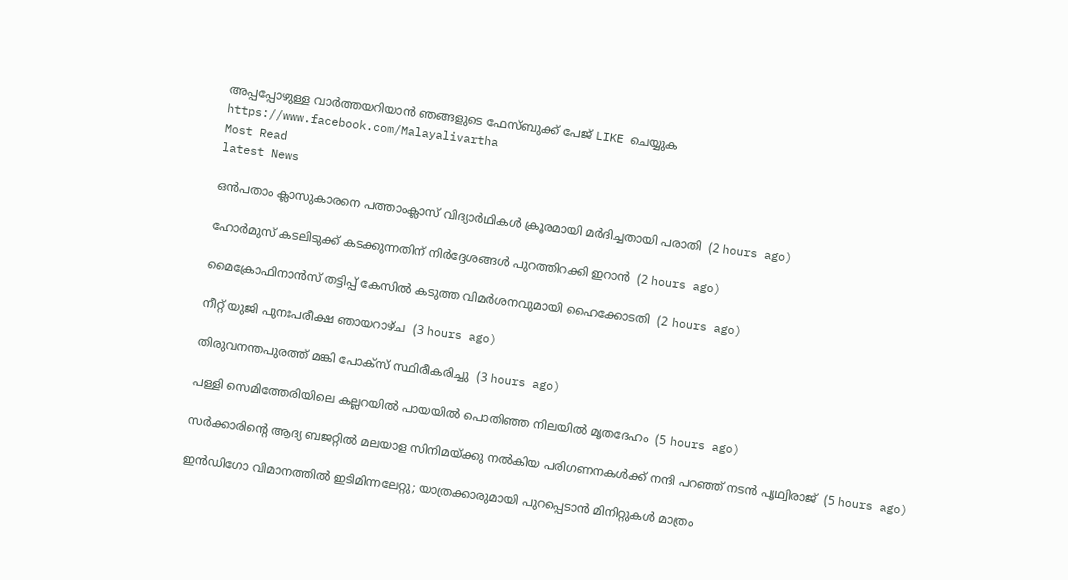അപ്പപ്പോഴുള്ള വാര്‍ത്തയറിയാന്‍ ഞങ്ങളുടെ ഫേസ്‌ബുക്ക്‌ പേജ് LIKE ചെയ്യുക
https://www.facebook.com/Malayalivartha
Most Read
latest News

ഒന്‍പതാം ക്ലാസുകാരനെ പത്താംക്ലാസ് വിദ്യാര്‍ഥികള്‍ ക്രൂരമായി മര്‍ദിച്ചതായി പരാതി  (2 hours ago)

ഹോര്‍മുസ് കടലിടുക്ക് കടക്കുന്നതിന് നിര്‍ദ്ദേശങ്ങള്‍ പുറത്തിറക്കി ഇറാന്‍  (2 hours ago)

മൈക്രോഫിനാന്‍സ് തട്ടിപ്പ് കേസില്‍ കടുത്ത വിമര്‍ശനവുമായി ഹൈക്കോടതി  (2 hours ago)

നീറ്റ് യുജി പുനഃപരീക്ഷ ഞായറാഴ്ച  (3 hours ago)

തിരുവനന്തപുരത്ത് മങ്കി പോക്‌സ് സ്ഥിരീകരിച്ചു  (3 hours ago)

പള്ളി സെമിത്തേരിയിലെ കല്ലറയില്‍ പായയില്‍ പൊതിഞ്ഞ നിലയില്‍ മൃതദേഹം  (5 hours ago)

സര്‍ക്കാരിന്റെ ആദ്യ ബജറ്റില്‍ മലയാള സിനിമയ്ക്കു നല്‍കിയ പരിഗണനകള്‍ക്ക് നന്ദി പറഞ്ഞ് നടന്‍ പൃഥ്വിരാജ്  (5 hours ago)

ഇന്‍ഡിഗോ വിമാനത്തില്‍ ഇടിമിന്നലേറ്റു; യാത്രക്കാരുമായി പുറപ്പെടാന്‍ മിനിറ്റുകള്‍ മാത്രം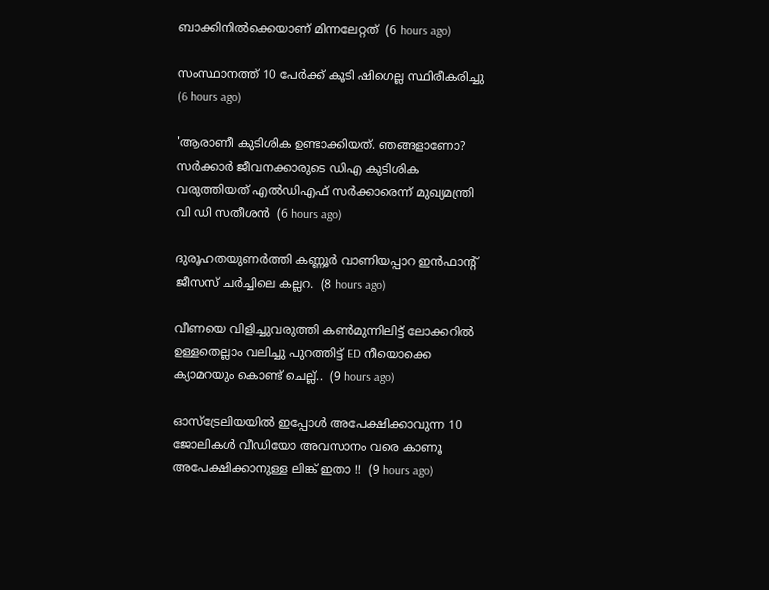ബാക്കിനില്‍ക്കെയാണ് മിന്നലേറ്റത്  (6 hours ago)

സംസ്ഥാനത്ത് 10 പേര്‍ക്ക് കൂടി ഷിഗെല്ല സ്ഥിരീകരിച്ചു  (6 hours ago)

'ആരാണീ കുടിശിക ഉണ്ടാക്കിയത്. ഞങ്ങളാണോ? സര്‍ക്കാര്‍ ജീവനക്കാരുടെ ഡിഎ കുടിശിക വരുത്തിയത് എല്‍ഡിഎഫ് സര്‍ക്കാരെന്ന് മുഖ്യമന്ത്രി വി ഡി സതീശന്‍  (6 hours ago)

ദുരൂഹതയുണർത്തി കണ്ണൂർ വാണിയപ്പാറ ഇൻഫാൻ്റ് ജീസസ് ചർച്ചിലെ കല്ലറ.  (8 hours ago)

വീണയെ വിളിച്ചുവരുത്തി കൺമുന്നിലിട്ട് ലോക്കറിൽ ഉള്ളതെല്ലാം വലിച്ചു പുറത്തിട്ട് ED നീയൊക്കെ ക്യാമറയും കൊണ്ട് ചെല്ല്..  (9 hours ago)

ഓസ്ട്രേലിയയിൽ ഇപ്പോൾ അപേക്ഷിക്കാവുന്ന 10 ജോലികൾ വീഡിയോ അവസാനം വരെ കാണൂ അപേക്ഷിക്കാനുള്ള ലിങ്ക് ഇതാ !!  (9 hours ago)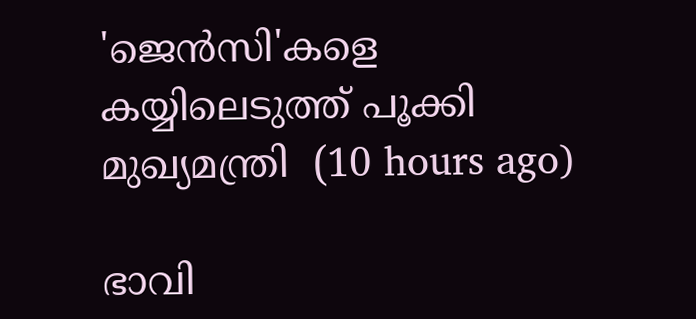'ജെൻസി'കളെ കയ്യിലെടുത്ത് പൂക്കി മുഖ്യമന്ത്രി  (10 hours ago)

ഭാവി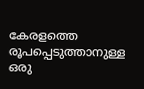കേരളത്തെ രൂപപ്പെടുത്താനുള്ള ഒരു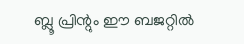ബ്ലൂ പ്രിന്റും ഈ ബജറ്റില്‍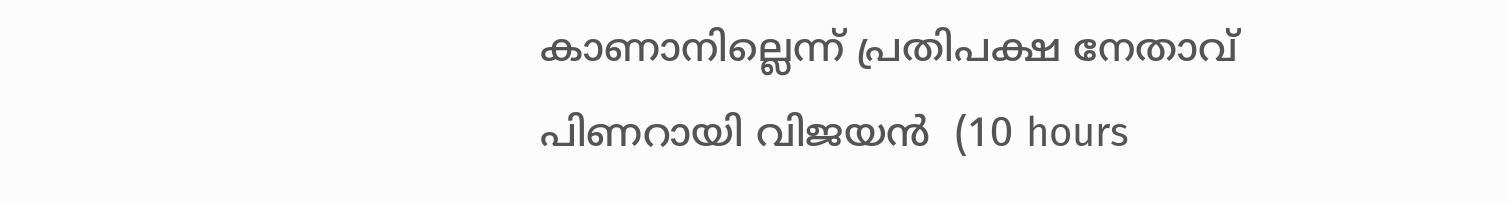കാണാനില്ലെന്ന് പ്രതിപക്ഷ നേതാവ് പിണറായി വിജയന്‍  (10 hours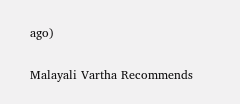ago)

Malayali Vartha Recommends